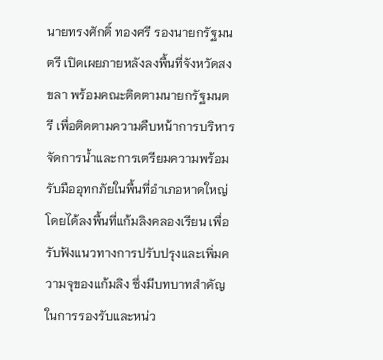นายทรงศักดิ์ ทองศรี รองนายกรัฐมนตรี เปิดเผยภายหลังลงพื้นที่จังหวัดสงขลา พร้อมคณะติดตามนายกรัฐมนตรี เพื่อติดตามความคืบหน้าการบริหารจัดการน้ำและการเตรียมความพร้อมรับมืออุทกภัยในพื้นที่อำเภอหาดใหญ่ โดยได้ลงพื้นที่แก้มลิงคลองเรียน เพื่อรับฟังแนวทางการปรับปรุงและเพิ่มความจุของแก้มลิง ซึ่งมีบทบาทสำคัญในการรองรับและหน่ว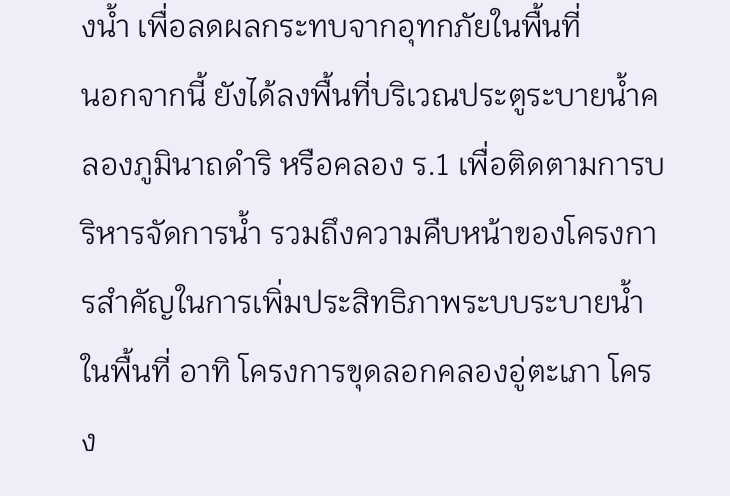งน้ำ เพื่อลดผลกระทบจากอุทกภัยในพื้นที่
นอกจากนี้ ยังได้ลงพื้นที่บริเวณประตูระบายน้ำคลองภูมินาถดำริ หรือคลอง ร.1 เพื่อติดตามการบริหารจัดการน้ำ รวมถึงความคืบหน้าของโครงการสำคัญในการเพิ่มประสิทธิภาพระบบระบายน้ำในพื้นที่ อาทิ โครงการขุดลอกคลองอู่ตะเภา โครง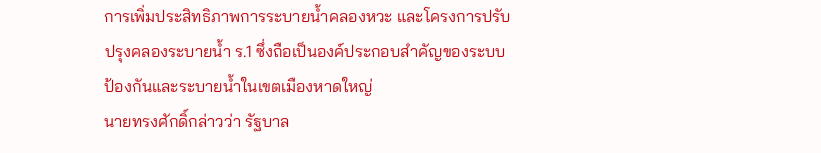การเพิ่มประสิทธิภาพการระบายน้ำคลองหวะ และโครงการปรับปรุงคลองระบายน้ำ ร.1 ซึ่งถือเป็นองค์ประกอบสำคัญของระบบป้องกันและระบายน้ำในเขตเมืองหาดใหญ่
นายทรงศักดิ์กล่าวว่า รัฐบาล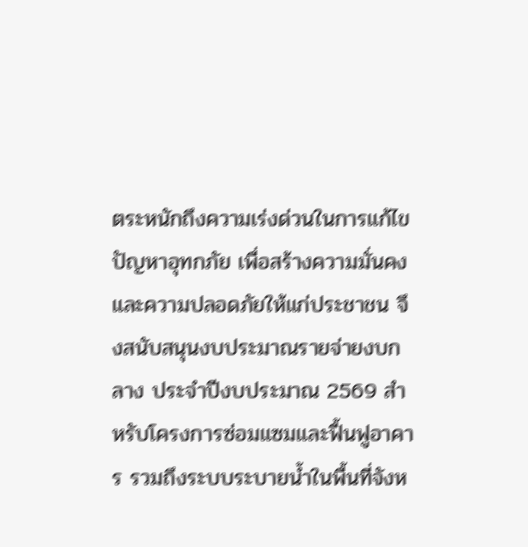ตระหนักถึงความเร่งด่วนในการแก้ไขปัญหาอุทกภัย เพื่อสร้างความมั่นคงและความปลอดภัยให้แก่ประชาชน จึงสนับสนุนงบประมาณรายจ่ายงบกลาง ประจำปีงบประมาณ 2569 สำหรับโครงการซ่อมแซมและฟื้นฟูอาคาร รวมถึงระบบระบายน้ำในพื้นที่จังห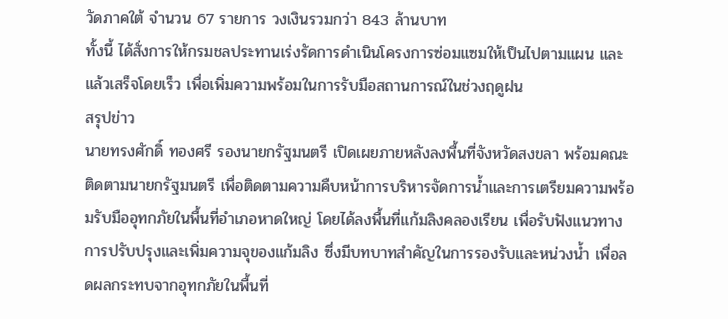วัดภาคใต้ จำนวน 67 รายการ วงเงินรวมกว่า 843 ล้านบาท
ทั้งนี้ ได้สั่งการให้กรมชลประทานเร่งรัดการดำเนินโครงการซ่อมแซมให้เป็นไปตามแผน และแล้วเสร็จโดยเร็ว เพื่อเพิ่มความพร้อมในการรับมือสถานการณ์ในช่วงฤดูฝน
สรุปข่าว
นายทรงศักดิ์ ทองศรี รองนายกรัฐมนตรี เปิดเผยภายหลังลงพื้นที่จังหวัดสงขลา พร้อมคณะติดตามนายกรัฐมนตรี เพื่อติดตามความคืบหน้าการบริหารจัดการน้ำและการเตรียมความพร้อมรับมืออุทกภัยในพื้นที่อำเภอหาดใหญ่ โดยได้ลงพื้นที่แก้มลิงคลองเรียน เพื่อรับฟังแนวทางการปรับปรุงและเพิ่มความจุของแก้มลิง ซึ่งมีบทบาทสำคัญในการรองรับและหน่วงน้ำ เพื่อลดผลกระทบจากอุทกภัยในพื้นที่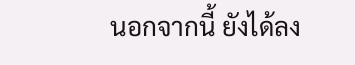นอกจากนี้ ยังได้ลง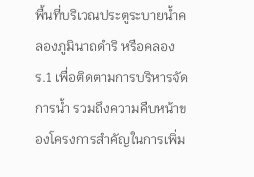พื้นที่บริเวณประตูระบายน้ำคลองภูมินาถดำริ หรือคลอง ร.1 เพื่อติดตามการบริหารจัดการน้ำ รวมถึงความคืบหน้าของโครงการสำคัญในการเพิ่ม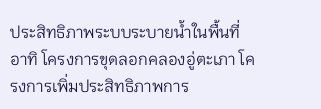ประสิทธิภาพระบบระบายน้ำในพื้นที่ อาทิ โครงการขุดลอกคลองอู่ตะเภา โครงการเพิ่มประสิทธิภาพการ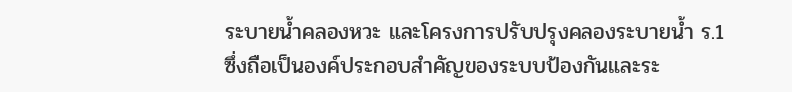ระบายน้ำคลองหวะ และโครงการปรับปรุงคลองระบายน้ำ ร.1 ซึ่งถือเป็นองค์ประกอบสำคัญของระบบป้องกันและระ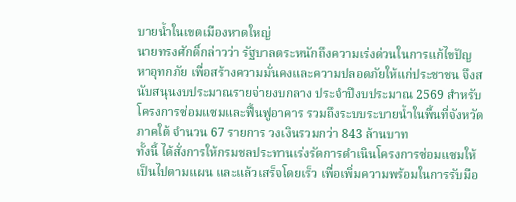บายน้ำในเขตเมืองหาดใหญ่
นายทรงศักดิ์กล่าวว่า รัฐบาลตระหนักถึงความเร่งด่วนในการแก้ไขปัญหาอุทกภัย เพื่อสร้างความมั่นคงและความปลอดภัยให้แก่ประชาชน จึงสนับสนุนงบประมาณรายจ่ายงบกลาง ประจำปีงบประมาณ 2569 สำหรับโครงการซ่อมแซมและฟื้นฟูอาคาร รวมถึงระบบระบายน้ำในพื้นที่จังหวัดภาคใต้ จำนวน 67 รายการ วงเงินรวมกว่า 843 ล้านบาท
ทั้งนี้ ได้สั่งการให้กรมชลประทานเร่งรัดการดำเนินโครงการซ่อมแซมให้เป็นไปตามแผน และแล้วเสร็จโดยเร็ว เพื่อเพิ่มความพร้อมในการรับมือ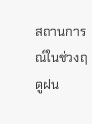สถานการณ์ในช่วงฤดูฝน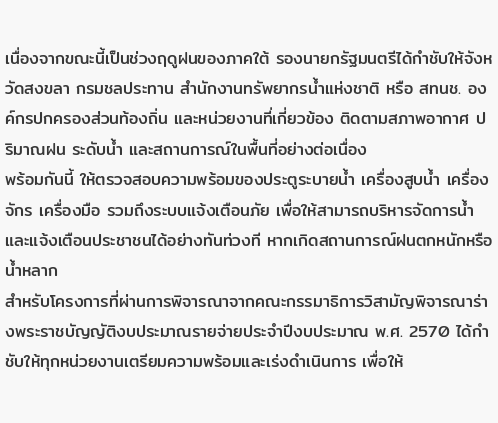เนื่องจากขณะนี้เป็นช่วงฤดูฝนของภาคใต้ รองนายกรัฐมนตรีได้กำชับให้จังหวัดสงขลา กรมชลประทาน สำนักงานทรัพยากรน้ำแห่งชาติ หรือ สทนช. องค์กรปกครองส่วนท้องถิ่น และหน่วยงานที่เกี่ยวข้อง ติดตามสภาพอากาศ ปริมาณฝน ระดับน้ำ และสถานการณ์ในพื้นที่อย่างต่อเนื่อง
พร้อมกันนี้ ให้ตรวจสอบความพร้อมของประตูระบายน้ำ เครื่องสูบน้ำ เครื่องจักร เครื่องมือ รวมถึงระบบแจ้งเตือนภัย เพื่อให้สามารถบริหารจัดการน้ำและแจ้งเตือนประชาชนได้อย่างทันท่วงที หากเกิดสถานการณ์ฝนตกหนักหรือน้ำหลาก
สำหรับโครงการที่ผ่านการพิจารณาจากคณะกรรมาธิการวิสามัญพิจารณาร่างพระราชบัญญัติงบประมาณรายจ่ายประจำปีงบประมาณ พ.ศ. 2570 ได้กำชับให้ทุกหน่วยงานเตรียมความพร้อมและเร่งดำเนินการ เพื่อให้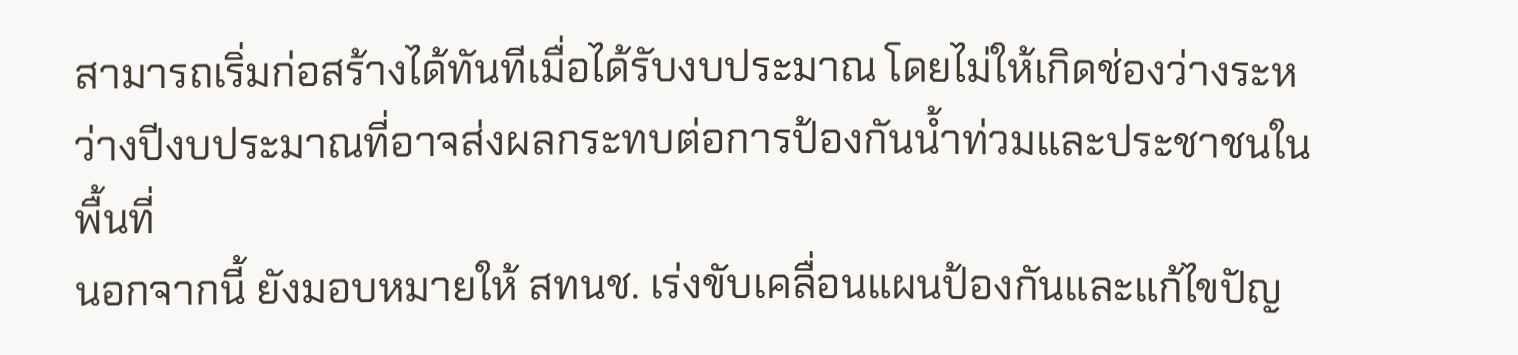สามารถเริ่มก่อสร้างได้ทันทีเมื่อได้รับงบประมาณ โดยไม่ให้เกิดช่องว่างระหว่างปีงบประมาณที่อาจส่งผลกระทบต่อการป้องกันน้ำท่วมและประชาชนในพื้นที่
นอกจากนี้ ยังมอบหมายให้ สทนช. เร่งขับเคลื่อนแผนป้องกันและแก้ไขปัญ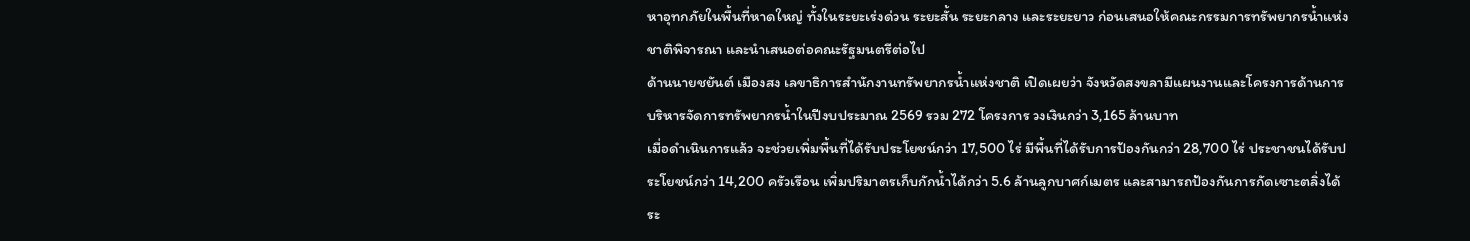หาอุทกภัยในพื้นที่หาดใหญ่ ทั้งในระยะเร่งด่วน ระยะสั้น ระยะกลาง และระยะยาว ก่อนเสนอให้คณะกรรมการทรัพยากรน้ำแห่งชาติพิจารณา และนำเสนอต่อคณะรัฐมนตรีต่อไป
ด้านนายชยันต์ เมืองสง เลขาธิการสำนักงานทรัพยากรน้ำแห่งชาติ เปิดเผยว่า จังหวัดสงขลามีแผนงานและโครงการด้านการบริหารจัดการทรัพยากรน้ำในปีงบประมาณ 2569 รวม 272 โครงการ วงเงินกว่า 3,165 ล้านบาท
เมื่อดำเนินการแล้ว จะช่วยเพิ่มพื้นที่ได้รับประโยชน์กว่า 17,500 ไร่ มีพื้นที่ได้รับการป้องกันกว่า 28,700 ไร่ ประชาชนได้รับประโยชน์กว่า 14,200 ครัวเรือน เพิ่มปริมาตรเก็บกักน้ำได้กว่า 5.6 ล้านลูกบาศก์เมตร และสามารถป้องกันการกัดเซาะตลิ่งได้ระ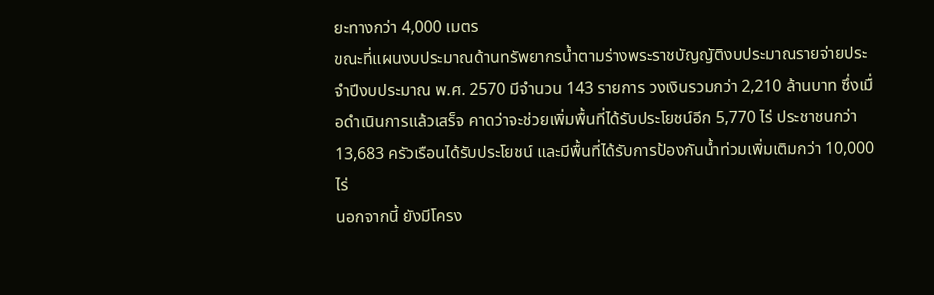ยะทางกว่า 4,000 เมตร
ขณะที่แผนงบประมาณด้านทรัพยากรน้ำตามร่างพระราชบัญญัติงบประมาณรายจ่ายประจำปีงบประมาณ พ.ศ. 2570 มีจำนวน 143 รายการ วงเงินรวมกว่า 2,210 ล้านบาท ซึ่งเมื่อดำเนินการแล้วเสร็จ คาดว่าจะช่วยเพิ่มพื้นที่ได้รับประโยชน์อีก 5,770 ไร่ ประชาชนกว่า 13,683 ครัวเรือนได้รับประโยชน์ และมีพื้นที่ได้รับการป้องกันน้ำท่วมเพิ่มเติมกว่า 10,000 ไร่
นอกจากนี้ ยังมีโครง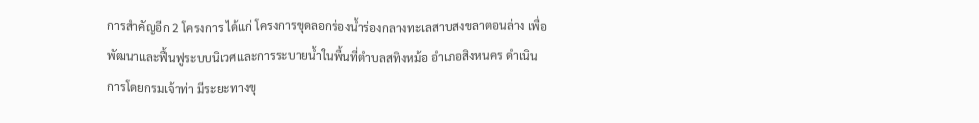การสำคัญอีก 2 โครงการ ได้แก่ โครงการขุดลอกร่องน้ำร่องกลางทะเลสาบสงขลาตอนล่าง เพื่อพัฒนาและฟื้นฟูระบบนิเวศและการระบายน้ำในพื้นที่ตำบลสทิงหม้อ อำเภอสิงหนคร ดำเนินการโดยกรมเจ้าท่า มีระยะทางขุ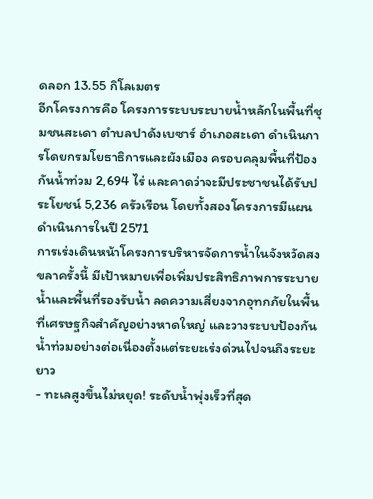ดลอก 13.55 กิโลเมตร
อีกโครงการคือ โครงการระบบระบายน้ำหลักในพื้นที่ชุมชนสะเดา ตำบลปาดังเบซาร์ อำเภอสะเดา ดำเนินการโดยกรมโยธาธิการและผังเมือง ครอบคลุมพื้นที่ป้องกันน้ำท่วม 2,694 ไร่ และคาดว่าจะมีประชาชนได้รับประโยชน์ 5,236 ครัวเรือน โดยทั้งสองโครงการมีแผนดำเนินการในปี 2571
การเร่งเดินหน้าโครงการบริหารจัดการน้ำในจังหวัดสงขลาครั้งนี้ มีเป้าหมายเพื่อเพิ่มประสิทธิภาพการระบายน้ำและพื้นที่รองรับน้ำ ลดความเสี่ยงจากอุทกภัยในพื้นที่เศรษฐกิจสำคัญอย่างหาดใหญ่ และวางระบบป้องกันน้ำท่วมอย่างต่อเนื่องตั้งแต่ระยะเร่งด่วนไปจนถึงระยะยาว
- ทะเลสูงขึ้นไม่หยุด! ระดับน้ำพุ่งเร็วที่สุด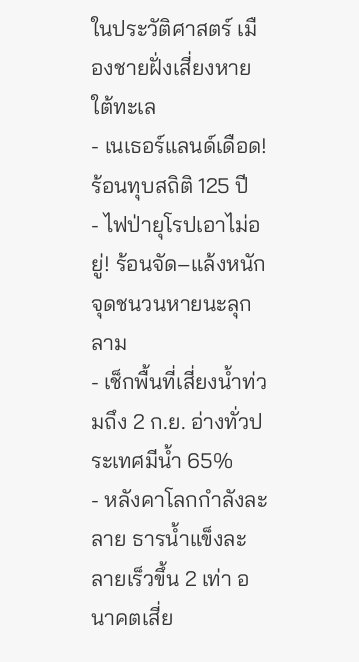ในประวัติศาสตร์ เมืองชายฝั่งเสี่ยงหายใต้ทะเล
- เนเธอร์แลนด์เดือด! ร้อนทุบสถิติ 125 ปี
- ไฟป่ายุโรปเอาไม่อยู่! ร้อนจัด–แล้งหนัก จุดชนวนหายนะลุกลาม
- เช็กพื้นที่เสี่ยงน้ำท่วมถึง 2 ก.ย. อ่างทั่วประเทศมีน้ำ 65%
- หลังคาโลกกำลังละลาย ธารน้ำแข็งละลายเร็วขึ้น 2 เท่า อนาคตเสี่ย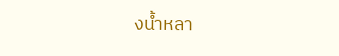งน้ำหลา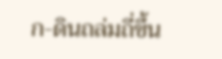ก-ดินถล่มถี่ขึ้น